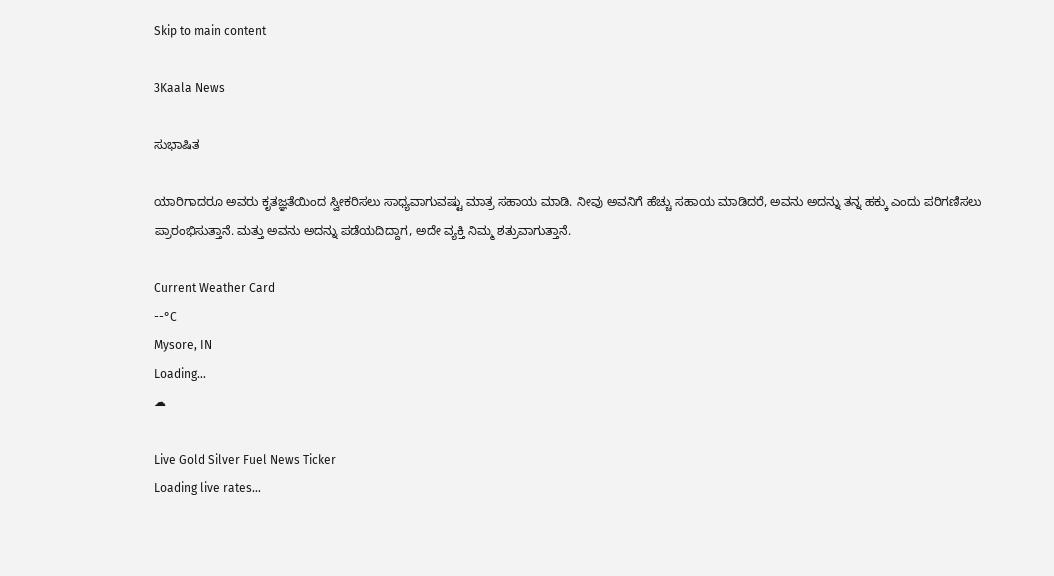Skip to main content

3Kaala News

ಸುಭಾಷಿತ

ಯಾರಿಗಾದರೂ ಅವರು ಕೃತಜ್ಞತೆಯಿಂದ ಸ್ವೀಕರಿಸಲು ಸಾಧ್ಯವಾಗುವಷ್ಟು ಮಾತ್ರ ಸಹಾಯ ಮಾಡಿ. ನೀವು ಅವನಿಗೆ ಹೆಚ್ಚು ಸಹಾಯ ಮಾಡಿದರೆ, ಅವನು ಅದನ್ನು ತನ್ನ ಹಕ್ಕು ಎಂದು ಪರಿಗಣಿಸಲು ಪ್ರಾರಂಭಿಸುತ್ತಾನೆ. ಮತ್ತು ಅವನು ಅದನ್ನು ಪಡೆಯದಿದ್ದಾಗ, ಅದೇ ವ್ಯಕ್ತಿ ನಿಮ್ಮ ಶತ್ರುವಾಗುತ್ತಾನೆ.

Current Weather Card
--°C
Mysore, IN
Loading...
☁

Live Gold Silver Fuel News Ticker
Loading live rates...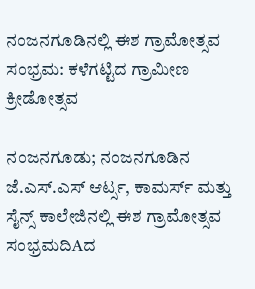ನಂಜನಗೂಡಿನಲ್ಲಿ ಈಶ ಗ್ರಾಮೋತ್ಸವ ಸಂಭ್ರಮ: ಕಳೆಗಟ್ಟಿದ ಗ್ರಾಮೀಣ ಕ್ರೀಡೋತ್ಸವ

ನಂಜನಗೂಡು; ನಂಜನಗೂಡಿನ ಜೆ.ಎಸ್.ಎಸ್ ಆರ್ಟ್ಸ, ಕಾಮರ್ಸ್ ಮತ್ತು ಸೈನ್ಸ್ ಕಾಲೇಜಿನಲ್ಲಿ ಈಶ ಗ್ರಾಮೋತ್ಸವ ಸಂಭ್ರಮದಿAದ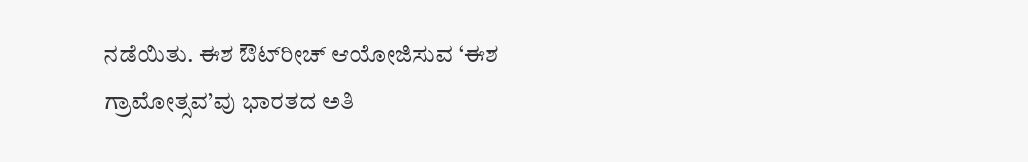ನಡೆಯಿತು. ಈಶ ಔಟ್‌ರೀಚ್ ಆಯೋಜಿಸುವ ‘ಈಶ ಗ್ರಾಮೋತ್ಸವ’ವು ಭಾರತದ ಅತಿ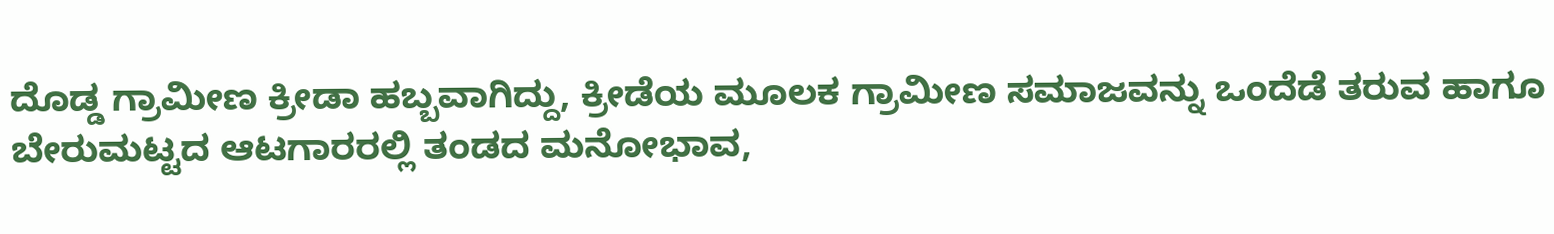ದೊಡ್ಡ ಗ್ರಾಮೀಣ ಕ್ರೀಡಾ ಹಬ್ಬವಾಗಿದ್ದು, ಕ್ರೀಡೆಯ ಮೂಲಕ ಗ್ರಾಮೀಣ ಸಮಾಜವನ್ನು ಒಂದೆಡೆ ತರುವ ಹಾಗೂ ಬೇರುಮಟ್ಟದ ಆಟಗಾರರಲ್ಲಿ ತಂಡದ ಮನೋಭಾವ,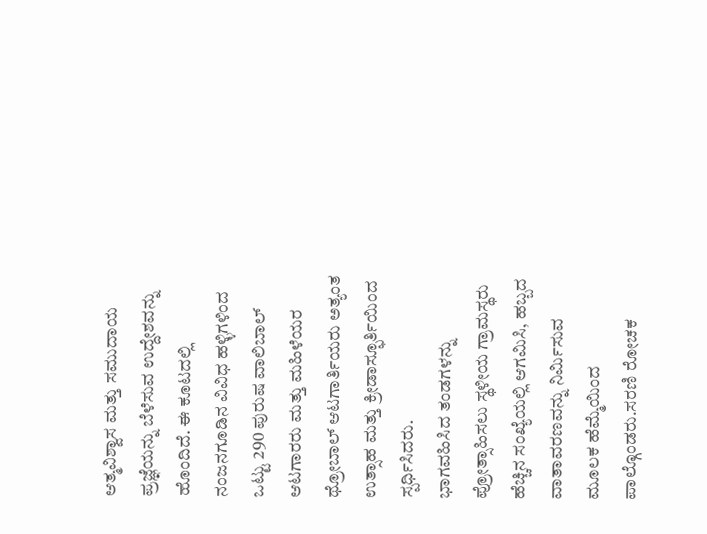ಆತ್ಮವಿಶ್ವಾಸ ಮತ್ತು ಸಮುದಾಯ ಪ್ರಜ್ಞೆಯನ್ನು ಬೆಳೆಸುವ ಉದ್ದೇಶವನ್ನು ಹೊಂದಿದೆ. ಈ ಕೂಟದಲ್ಲಿ ನಂಜನಗೂಡಿನ ವಿವಿಧ ಹಳ್ಳಿಗಳಿಂದ ಒಟ್ಟು 290 ಪುರುಷ ವಾಲಿಬಾಲ್ ಆಟಗಾರರು ಮತ್ತು ಮಹಿಳೆಯರ ಥ್ರೋಬಾಲ್ ಆಟಗಾರ್ತಿಯರು ಅತ್ಯಂತ ಉತ್ಸಾಹ ಮತ್ತು ಕ್ರೀಡಾಸ್ಫೂರ್ತಿಯಿಂದ ಸ್ಪರ್ಧಿಸಿದರು.
ಭಾಗವಹಿಸಿದ ತಂಡಗಳನ್ನು ಪ್ರೋತ್ಸಾಹಿಸಲು ಸ್ಥಳೀಯ ಗ್ರಾಮಸ್ಥರು ಹೆಚ್ಚಿನ ಸಂಖ್ಯೆಯಲ್ಲಿ ಆಗಮಿಸಿ, ಹಬ್ಬದ ವಾತಾವರಣವನ್ನು ನಿರ್ಮಿಸುವ ಮೂಲಕ ಹೆಮ್ಮೆಯಿಂದ ಪಾಲ್ಗೊಂಡರು.ಸರಣಿ ರೋಚಕ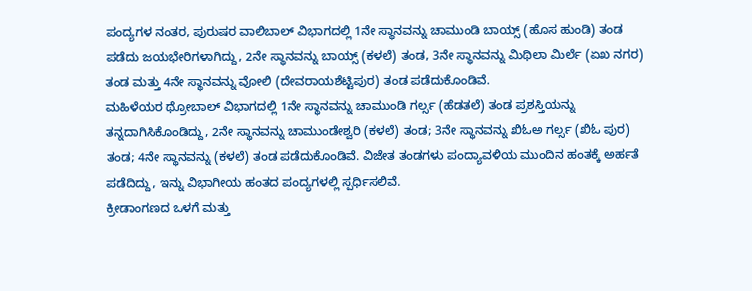ಪಂದ್ಯಗಳ ನಂತರ, ಪುರುಷರ ವಾಲಿಬಾಲ್ ವಿಭಾಗದಲ್ಲಿ 1ನೇ ಸ್ಥಾನವನ್ನು ಚಾಮುಂಡಿ ಬಾಯ್ಸ್ (ಹೊಸ ಹುಂಡಿ) ತಂಡ ಪಡೆದು ಜಯಭೇರಿಗಳಾಗಿದ್ದು, 2ನೇ ಸ್ಥಾನವನ್ನು ಬಾಯ್ಸ್ (ಕಳಲೆ) ತಂಡ, 3ನೇ ಸ್ಥಾನವನ್ನು ಮಿಥಿಲಾ ಮಿರ್ಲೆ (ಏಖ ನಗರ) ತಂಡ ಮತ್ತು 4ನೇ ಸ್ಥಾನವನ್ನು ವೋಲಿ (ದೇವರಾಯಶೆಟ್ಟಿಪುರ) ತಂಡ ಪಡೆದುಕೊಂಡಿವೆ.
ಮಹಿಳೆಯರ ಥ್ರೋಬಾಲ್ ವಿಭಾಗದಲ್ಲಿ 1ನೇ ಸ್ಥಾನವನ್ನು ಚಾಮುಂಡಿ ಗರ್ಲ್ಸ (ಹೆಡತಲೆ) ತಂಡ ಪ್ರಶಸ್ತಿಯನ್ನು ತನ್ನದಾಗಿಸಿಕೊಂಡಿದ್ದು, 2ನೇ ಸ್ಥಾನವನ್ನು ಚಾಮುಂಡೇಶ್ವರಿ (ಕಳಲೆ) ತಂಡ; 3ನೇ ಸ್ಥಾನವನ್ನು ಖಿಓಅ ಗರ್ಲ್ಸ (ಖಿಓ ಪುರ) ತಂಡ; 4ನೇ ಸ್ಥಾನವನ್ನು (ಕಳಲೆ) ತಂಡ ಪಡೆದುಕೊಂಡಿವೆ. ವಿಜೇತ ತಂಡಗಳು ಪಂದ್ಯಾವಳಿಯ ಮುಂದಿನ ಹಂತಕ್ಕೆ ಅರ್ಹತೆ ಪಡೆದಿದ್ದು, ಇನ್ನು ವಿಭಾಗೀಯ ಹಂತದ ಪಂದ್ಯಗಳಲ್ಲಿ ಸ್ಪರ್ಧಿಸಲಿವೆ.
ಕ್ರೀಡಾಂಗಣದ ಒಳಗೆ ಮತ್ತು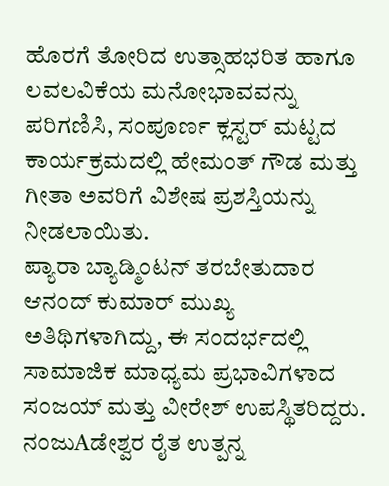ಹೊರಗೆ ತೋರಿದ ಉತ್ಸಾಹಭರಿತ ಹಾಗೂ ಲವಲವಿಕೆಯ ಮನೋಭಾವವನ್ನು ಪರಿಗಣಿಸಿ, ಸಂಪೂರ್ಣ ಕ್ಲಸ್ಟರ್ ಮಟ್ಟದ ಕಾರ್ಯಕ್ರಮದಲ್ಲಿ ಹೇಮಂತ್ ಗೌಡ ಮತ್ತು ಗೀತಾ ಅವರಿಗೆ ವಿಶೇಷ ಪ್ರಶಸ್ತಿಯನ್ನು ನೀಡಲಾಯಿತು.
ಪ್ಯಾರಾ ಬ್ಯಾಡ್ಮಿಂಟನ್ ತರಬೇತುದಾರ ಆನಂದ್ ಕುಮಾರ್ ಮುಖ್ಯ ಅತಿಥಿಗಳಾಗಿದ್ದು, ಈ ಸಂದರ್ಭದಲ್ಲಿ ಸಾಮಾಜಿಕ ಮಾಧ್ಯಮ ಪ್ರಭಾವಿಗಳಾದ ಸಂಜಯ್ ಮತ್ತು ವೀರೇಶ್ ಉಪಸ್ಥಿತರಿದ್ದರು. ನಂಜುAಡೇಶ್ವರ ರೈತ ಉತ್ಪನ್ನ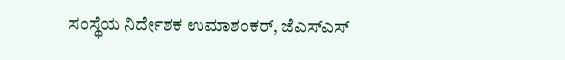ಸಂಸ್ಥೆಯ ನಿರ್ದೇಶಕ ಉಮಾಶಂಕರ್, ಜೆಎಸ್‌ಎಸ್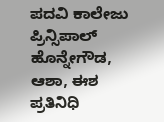ಪದವಿ ಕಾಲೇಜು ಪ್ರಿನ್ಸಿಪಾಲ್ ಹೊನ್ನೇಗೌಡ, ಆಶಾ, ಈಶ ಪ್ರತಿನಿಧಿ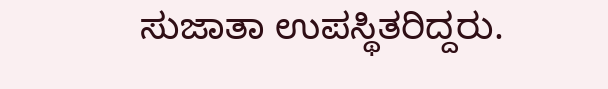ಸುಜಾತಾ ಉಪಸ್ಥಿತರಿದ್ದರು.